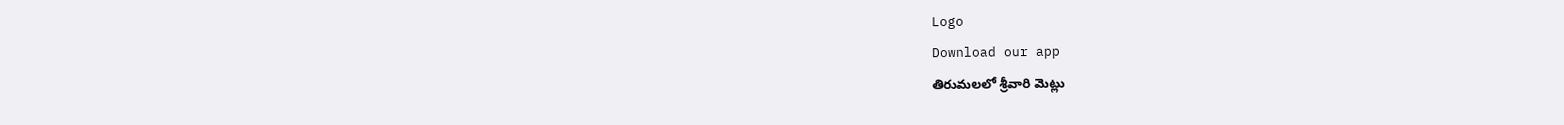Logo
Download our app
తిరుమ‌ల‌లో శ్రీ‌వారి మెట్లు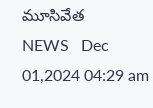మూసివేత‌
NEWS   Dec 01,2024 04:29 am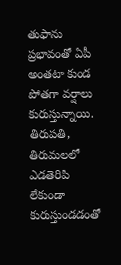తుఫాను ప్ర‌భావంతో ఏపీ అంత‌టా కుండ పోత‌గా వ‌ర్షాలు కురుస్తున్నాయి. తిరుపతి, తిరుమలలో ఎడతెరిపి లేకుండా కురుస్తుండ‌డంతో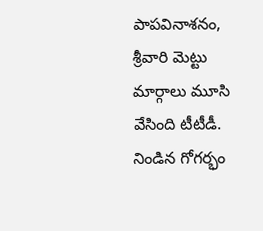పాపవినాశనం, శ్రీవారి మెట్టు మార్గాలు మూసి వేసింది టీటీడీ. నిండిన గోగర్భం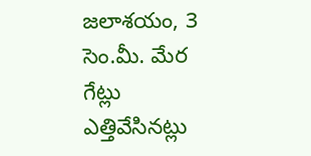జలాశయం, 3 సెం.మీ. మేర గేట్లు ఎత్తివేసిన‌ట్లు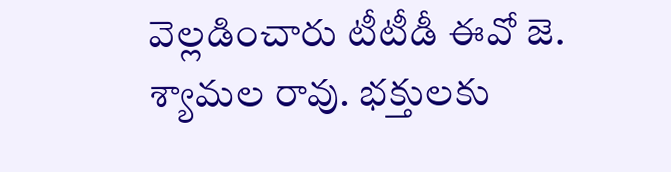వెల్ల‌డించారు టీటీడీ ఈవో జె. శ్యామ‌ల రావు. భ‌క్తుల‌కు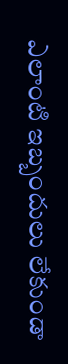ఎలాంటి ఇబ్బందులు లేకుండా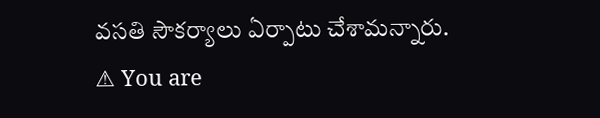వ‌స‌తి సౌక‌ర్యాలు ఏర్పాటు చేశామ‌న్నారు.
⚠ You are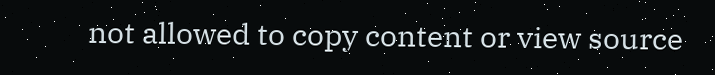not allowed to copy content or view source